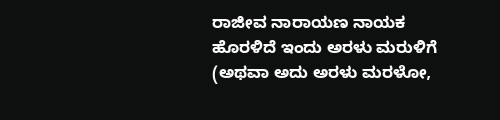ರಾಜೀವ ನಾರಾಯಣ ನಾಯಕ
ಹೊರಳಿದೆ ಇಂದು ಅರಳು ಮರುಳಿಗೆ
(ಅಥವಾ ಅದು ಅರಳು ಮರಳೋ,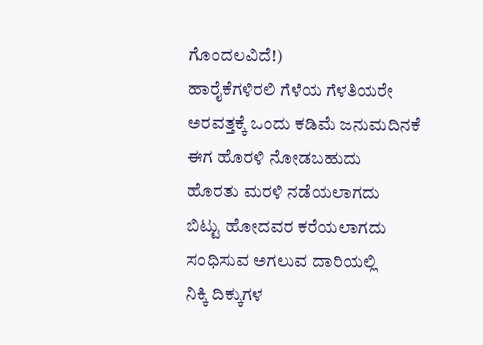ಗೊಂದಲವಿದೆ!)
ಹಾರೈಕೆಗಳಿರಲಿ ಗೆಳೆಯ ಗೆಳತಿಯರೇ
ಅರವತ್ತಕ್ಕೆ ಒಂದು ಕಡಿಮೆ ಜನುಮದಿನಕೆ
ಈಗ ಹೊರಳಿ ನೋಡಬಹುದು
ಹೊರತು ಮರಳಿ ನಡೆಯಲಾಗದು
ಬಿಟ್ಟು ಹೋದವರ ಕರೆಯಲಾಗದು
ಸಂಧಿಸುವ ಅಗಲುವ ದಾರಿಯಲ್ಲಿ
ನಿಕ್ಕಿ ದಿಕ್ಕುಗಳ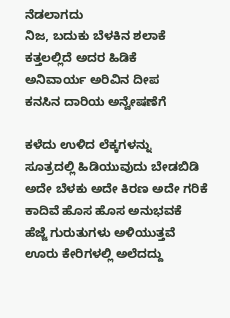ನೆಡಲಾಗದು
ನಿಜ, ಬದುಕು ಬೆಳಕಿನ ಶಲಾಕೆ
ಕತ್ತಲಲ್ಲಿದೆ ಅದರ ಹಿಡಿಕೆ
ಅನಿವಾರ್ಯ ಅರಿವಿನ ದೀಪ
ಕನಸಿನ ದಾರಿಯ ಅನ್ವೇಷಣೆಗೆ

ಕಳೆದು ಉಳಿದ ಲೆಕ್ಕಗಳನ್ನು
ಸೂತ್ರದಲ್ಲಿ ಹಿಡಿಯುವುದು ಬೇಡಬಿಡಿ
ಅದೇ ಬೆಳಕು ಅದೇ ಕಿರಣ ಅದೇ ಗರಿಕೆ
ಕಾದಿವೆ ಹೊಸ ಹೊಸ ಅನುಭವಕೆ
ಹೆಜ್ಜೆ ಗುರುತುಗಳು ಅಳಿಯುತ್ತವೆ
ಊರು ಕೇರಿಗಳಲ್ಲಿ ಅಲೆದದ್ದು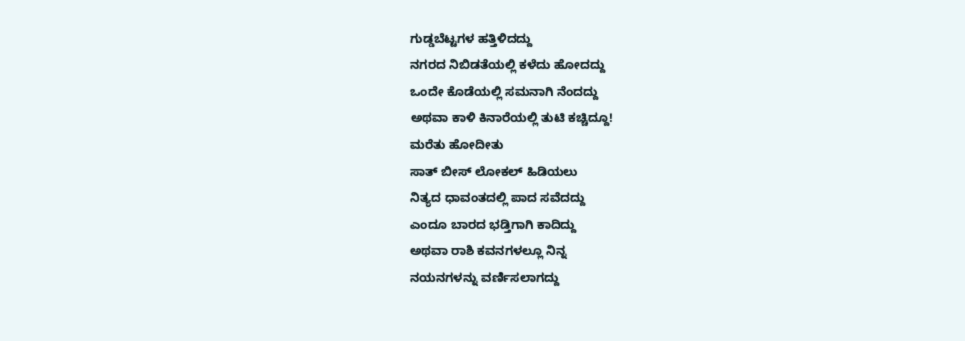ಗುಡ್ಡಬೆಟ್ಟಗಳ ಹತ್ತಿಳಿದದ್ದು
ನಗರದ ನಿಬಿಡತೆಯಲ್ಲಿ ಕಳೆದು ಹೋದದ್ದು
ಒಂದೇ ಕೊಡೆಯಲ್ಲಿ ಸಮನಾಗಿ ನೆಂದದ್ದು
ಅಥವಾ ಕಾಳಿ ಕಿನಾರೆಯಲ್ಲಿ ತುಟಿ ಕಚ್ಚಿದ್ದೂ!
ಮರೆತು ಹೋದೀತು
ಸಾತ್ ಬೀಸ್ ಲೋಕಲ್ ಹಿಡಿಯಲು
ನಿತ್ಯದ ಧಾವಂತದಲ್ಲಿ ಪಾದ ಸವೆದದ್ದು
ಎಂದೂ ಬಾರದ ಭಡ್ತಿಗಾಗಿ ಕಾದಿದ್ದು
ಅಥವಾ ರಾಶಿ ಕವನಗಳಲ್ಲೂ ನಿನ್ನ
ನಯನಗಳನ್ನು ವರ್ಣಿಸಲಾಗದ್ದು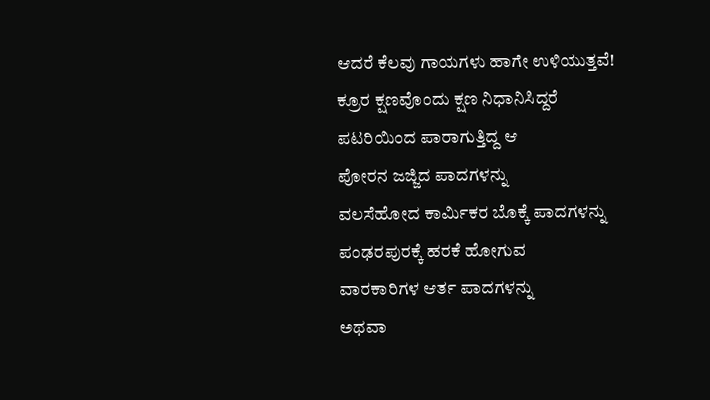ಆದರೆ ಕೆಲವು ಗಾಯಗಳು ಹಾಗೇ ಉಳಿಯುತ್ತವೆ!
ಕ್ರೂರ ಕ್ಷಣವೊಂದು ಕ್ಷಣ ನಿಧಾನಿಸಿದ್ದರೆ
ಪಟರಿಯಿಂದ ಪಾರಾಗುತ್ತಿದ್ದ ಆ
ಪೋರನ ಜಜ್ಜಿದ ಪಾದಗಳನ್ನು
ವಲಸೆಹೋದ ಕಾರ್ಮಿಕರ ಬೊಕ್ಕೆ ಪಾದಗಳನ್ನು
ಪಂಢರಪುರಕ್ಕೆ ಹರಕೆ ಹೋಗುವ
ವಾರಕಾರಿಗಳ ಆರ್ತ ಪಾದಗಳನ್ನು
ಅಥವಾ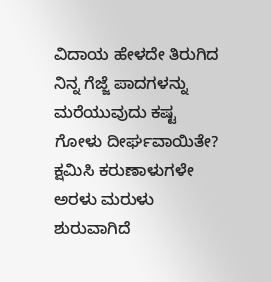ವಿದಾಯ ಹೇಳದೇ ತಿರುಗಿದ
ನಿನ್ನ ಗೆಜ್ಜೆ ಪಾದಗಳನ್ನು
ಮರೆಯುವುದು ಕಷ್ಟ
ಗೋಳು ದೀರ್ಘವಾಯಿತೇ?
ಕ್ಷಮಿಸಿ ಕರುಣಾಳುಗಳೇ
ಅರಳು ಮರುಳು ಶುರುವಾಗಿದೆ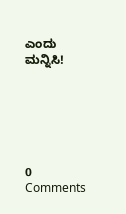ಎಂದು ಮನ್ನಿಸಿ!






0 Comments